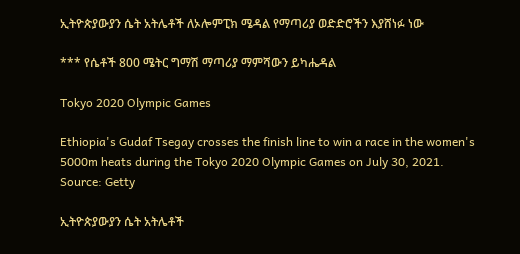ኢትዮጵያውያን ሴት አትሌቶች ለኦሎምፒክ ሜዳል የማጣሪያ ወድድሮችን እያሸነፉ ነው

*** የሴቶች 800 ሜትር ግማሽ ማጣሪያ ማምሻውን ይካሔዳል

Tokyo 2020 Olympic Games

Ethiopia's Gudaf Tsegay crosses the finish line to win a race in the women's 5000m heats during the Tokyo 2020 Olympic Games on July 30, 2021. Source: Getty

ኢትዮጵያውያን ሴት አትሌቶች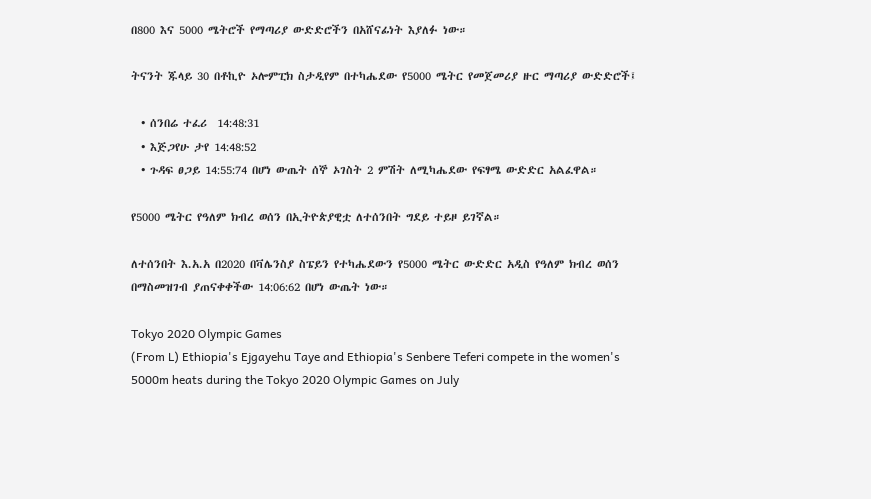በ800 እና 5000 ሜትሮች የማጣሪያ ውድድሮችን በአሸናፊነት እያለፉ ነው።

ትናንት ጁላይ 30 በቶኪዮ ኦሎምፒክ ስታዲየም በተካሔደው የ5000 ሜትር የመጀመሪያ ዙር ማጣሪያ ውድድሮች፤

  • ሰንበሬ ተፈሪ  14:48:31
  • እጅጋየሁ ታየ 14:48:52
  • ጉዳፍ ፀጋይ 14:55:74 በሆነ ውጤት ሰኞ ኦገስት 2 ምሽት ለሚካሔደው የፍፃሜ ውድድር አልፈዋል።

የ5000 ሜትር የዓለም ክብረ ወሰን በኢትዮጵያዊቷ ለተሰንበት ግደይ ተይዞ ይገኛል።

ለተሰንበት እ.አ.አ በ2020 በቫሌንስያ ስፔይን የተካሔደውን የ5000 ሜትር ውድድር አዲስ የዓለም ክብረ ወሰን በማስመዝገብ ያጠናቀቀችው 14:06:62 በሆነ ውጤት ነው።

Tokyo 2020 Olympic Games
(From L) Ethiopia's Ejgayehu Taye and Ethiopia's Senbere Teferi compete in the women's 5000m heats during the Tokyo 2020 Olympic Games on July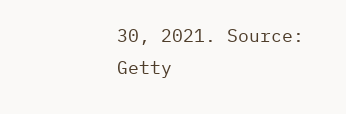30, 2021. Source: Getty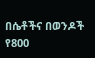በሴቶችና በወንዶች የ800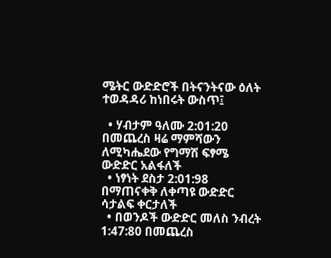ሜትር ውድድሮች በትናንትናው ዕለት ተወዳዳሪ ከነበሩት ውስጥ፤

  • ሃብታም ዓለሙ 2:01:20 በመጨረስ ዛሬ ማምሻውን ለሚካሔደው የግማሽ ፍፃሜ ውድድር አልፋለች
  • ነፃነት ደስታ 2:01:98 በማጠናቀቅ ለቀጣዩ ውድድር ሳታልፍ ቀርታለች
  • በወንዶች ውድድር መለስ ንብረት 1:47:80 በመጨረስ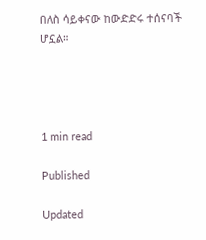በለስ ሳይቀናው ከውድድሩ ተሰናባች ሆኗል።




1 min read

Published

Updated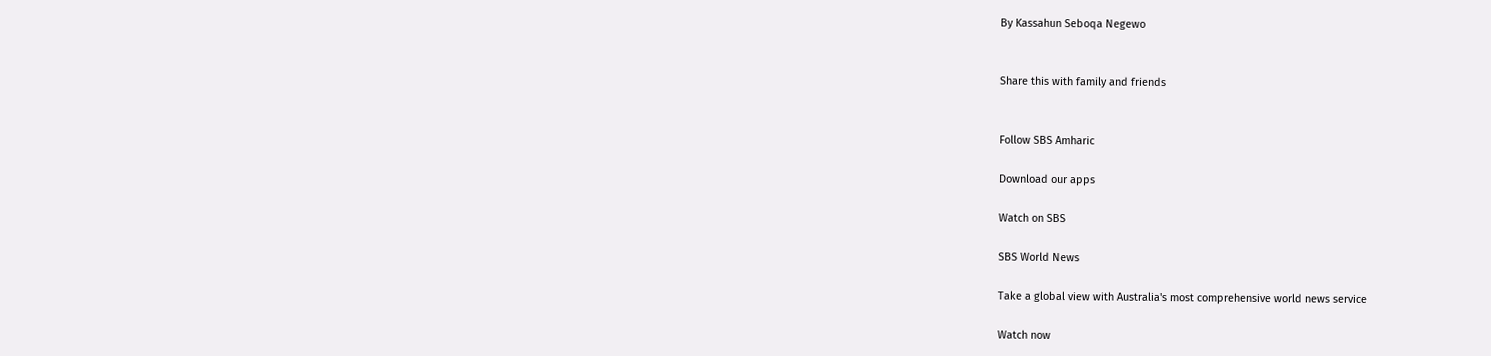By Kassahun Seboqa Negewo


Share this with family and friends


Follow SBS Amharic

Download our apps

Watch on SBS

SBS World News

Take a global view with Australia's most comprehensive world news service

Watch now